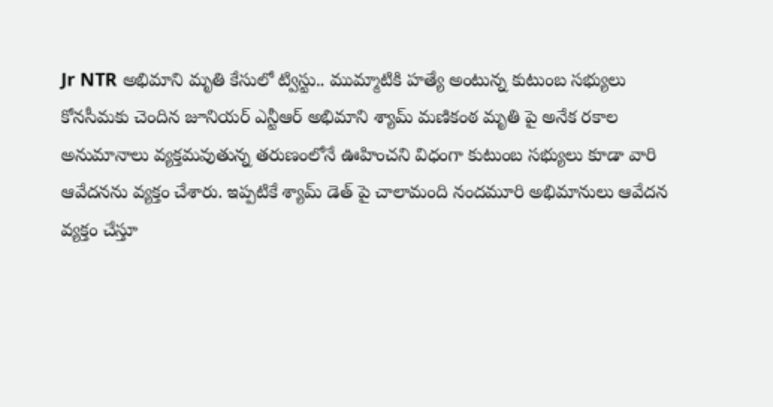Jr NTR అభిమాని మృతి కేసులో ట్విస్టు.. ముమ్మాటికి హత్యే అంటున్న కుటుంబ సభ్యులు
కోనసీమకు చెందిన జూనియర్ ఎన్టీఆర్ అభిమాని శ్యామ్ మణికంఠ మృతి పై అనేక రకాల అనుమానాలు వ్యక్తమవుతున్న తరుణంలోనే ఊహించని విధంగా కుటుంబ సభ్యులు కూడా వారి ఆవేదనను వ్యక్తం చేశారు. ఇప్పటికే శ్యామ్ డెత్ పై చాలామంది నందమూరి అభిమానులు ఆవేదన వ్యక్తం చేస్తూ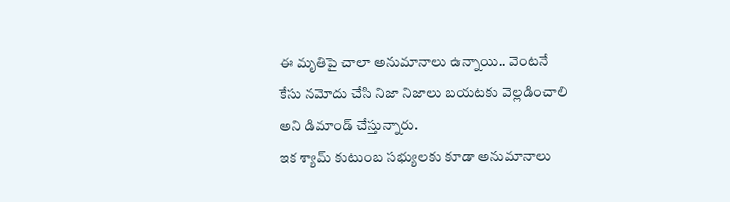ఈ మృతిపై చాలా అనుమానాలు ఉన్నాయి.. వెంటనే కేసు నమోదు చేసి నిజా నిజాలు బయటకు వెల్లడించాలి అని డిమాండ్ చేస్తున్నారు.
ఇక శ్యామ్ కుటుంబ సభ్యులకు కూడా అనుమానాలు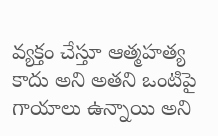వ్యక్తం చేస్తూ ఆత్మహత్య కాదు అని అతని ఒంటిపై గాయాలు ఉన్నాయి అని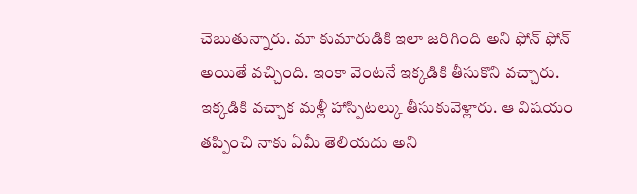చెబుతున్నారు. మా కుమారుడికి ఇలా జరిగింది అని ఫోన్ ఫోన్ అయితే వచ్చింది. ఇంకా వెంటనే ఇక్కడికి తీసుకొని వచ్చారు. ఇక్కడికి వచ్చాక మళ్లీ హాస్పిటల్కు తీసుకువెళ్లారు. ఆ విషయం తప్పించి నాకు ఏమీ తెలియదు అని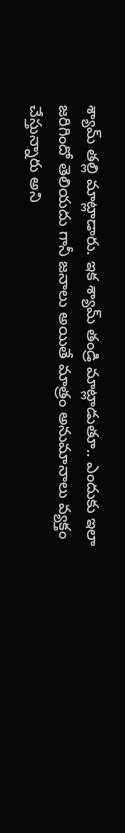శ్యామ్ తల్లి మాట్లాడారు. ఇక శ్యామ్ తండ్రి మాట్లాడుతూ.. ఎందుకు ఇలా జరిగిందో తెలియదు గానీ జనాలు అయితే మాత్రం అనుమానాలు వ్యక్తం చేస్తున్నారు అని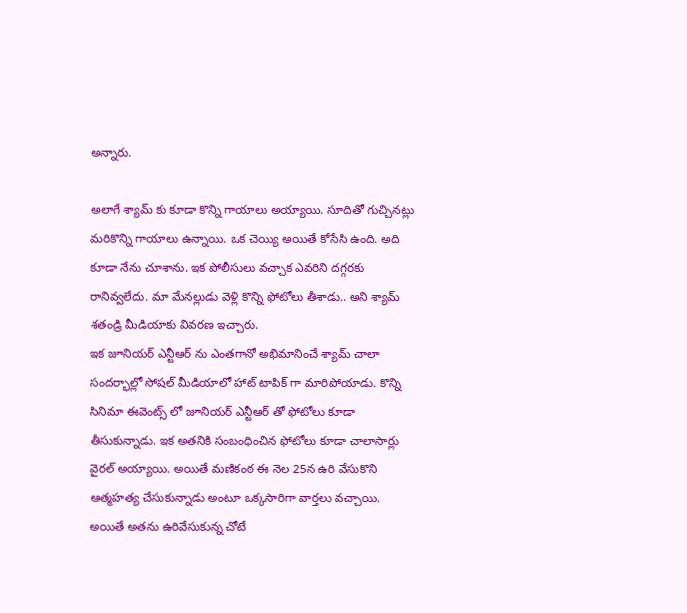అన్నారు.

అలాగే శ్యామ్ కు కూడా కొన్ని గాయాలు అయ్యాయి. సూదితో గుచ్చినట్లు మరికొన్ని గాయాలు ఉన్నాయి. ఒక చెయ్యి అయితే కోసేసి ఉంది. అది కూడా నేను చూశాను. ఇక పోలీసులు వచ్చాక ఎవరిని దగ్గరకు రానివ్వలేదు. మా మేనల్లుడు వెళ్లి కొన్ని ఫోటోలు తీశాడు.. అని శ్యామ్ శతండ్రి మీడియాకు వివరణ ఇచ్చారు.
ఇక జూనియర్ ఎన్టీఆర్ ను ఎంతగానో అభిమానించే శ్యామ్ చాలా సందర్భాల్లో సోషల్ మీడియాలో హాట్ టాపిక్ గా మారిపోయాడు. కొన్ని సినిమా ఈవెంట్స్ లో జూనియర్ ఎన్టీఆర్ తో ఫోటోలు కూడా తీసుకున్నాడు. ఇక అతనికి సంబంధించిన ఫోటోలు కూడా చాలాసార్లు వైరల్ అయ్యాయి. అయితే మణికంఠ ఈ నెల 25న ఉరి వేసుకొని ఆత్మహత్య చేసుకున్నాడు అంటూ ఒక్కసారిగా వార్తలు వచ్చాయి.
అయితే అతను ఉరివేసుకున్న చోటే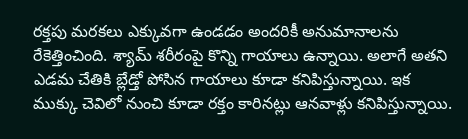రక్తపు మరకలు ఎక్కువగా ఉండడం అందరికీ అనుమానాలను రేకెత్తించింది. శ్యామ్ శరీరంపై కొన్ని గాయాలు ఉన్నాయి. అలాగే అతని ఎడమ చేతికి బ్లేడ్తో పోసిన గాయాలు కూడా కనిపిస్తున్నాయి. ఇక ముక్కు చెవిలో నుంచి కూడా రక్తం కారినట్లు ఆనవాళ్లు కనిపిస్తున్నాయి.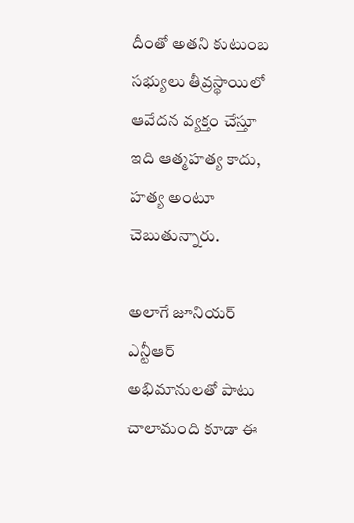దీంతో అతని కుటుంబ సభ్యులు తీవ్రస్థాయిలో ఆవేదన వ్యక్తం చేస్తూ ఇది ఆత్మహత్య కాదు, హత్య అంటూ చెబుతున్నారు.

అలాగే జూనియర్ ఎన్టీఆర్ అభిమానులతో పాటు చాలామంది కూడా ఈ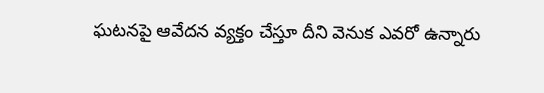ఘటనపై ఆవేదన వ్యక్తం చేస్తూ దీని వెనుక ఎవరో ఉన్నారు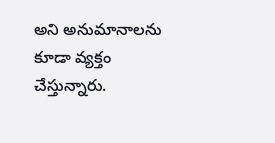అని అనుమానాలను కూడా వ్యక్తం చేస్తున్నారు.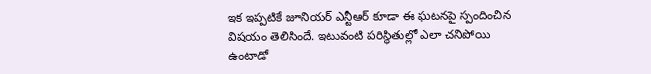ఇక ఇప్పటికే జూనియర్ ఎన్టీఆర్ కూడా ఈ ఘటనపై స్పందించిన విషయం తెలిసిందే. ఇటువంటి పరిస్థితుల్లో ఎలా చనిపోయి ఉంటాడో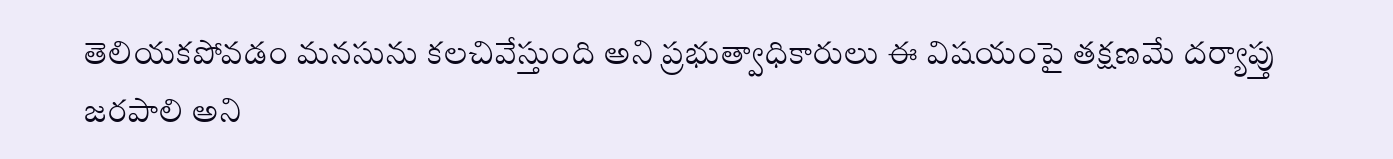తెలియకపోవడం మనసును కలచివేస్తుంది అని ప్రభుత్వాధికారులు ఈ విషయంపై తక్షణమే దర్యాప్తు జరపాలి అని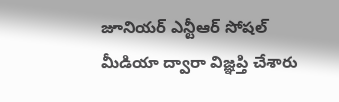జూనియర్ ఎన్టీఆర్ సోషల్ మీడియా ద్వారా విజ్ఞప్తి చేశారు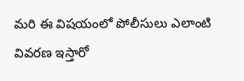మరి ఈ విషయంలో పోలీసులు ఎలాంటి వివరణ ఇస్తారో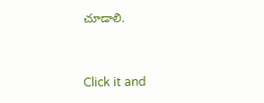చూడాలి.


Click it and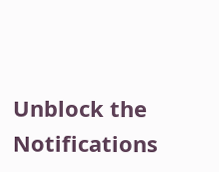Unblock the Notifications